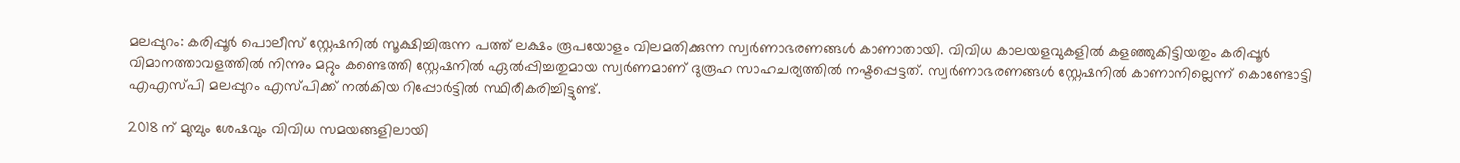മലപ്പുറം: കരിപ്പൂർ പൊലീസ് സ്റ്റേഷനിൽ സൂക്ഷിച്ചിരുന്ന പത്ത് ലക്ഷം രൂപയോളം വിലമതിക്കുന്ന സ്വർണാഭരണങ്ങൾ കാണാതായി. വിവിധ കാലയളവുകളിൽ കളഞ്ഞുകിട്ടിയതും കരിപ്പൂർ വിമാനത്താവളത്തിൽ നിന്നും മറ്റും കണ്ടെത്തി സ്റ്റേഷനിൽ ഏൽപ്പിച്ചതുമായ സ്വർണമാണ് ദുരൂഹ സാഹചര്യത്തിൽ നഷ്ടപ്പെട്ടത്. സ്വർണാഭരണങ്ങൾ സ്റ്റേഷനിൽ കാണാനില്ലെന്ന് കൊണ്ടോട്ടി എഎസ്പി മലപ്പുറം എസ്പിക്ക് നൽകിയ റിപ്പോർട്ടിൽ സ്ഥിരീകരിച്ചിട്ടുണ്ട്.

2018 ന് മുമ്പും ശേഷവും വിവിധ സമയങ്ങളിലായി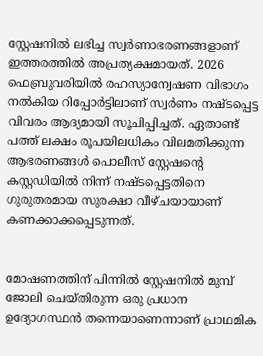സ്റ്റേഷനിൽ ലഭിച്ച സ്വർണാഭരണങ്ങളാണ് ഇത്തരത്തിൽ അപ്രത്യക്ഷമായത്. 2026 ഫെബ്രുവരിയിൽ രഹസ്യാന്വേഷണ വിഭാഗം നൽകിയ റിപ്പോർട്ടിലാണ് സ്വർണം നഷ്ടപ്പെട്ട വിവരം ആദ്യമായി സൂചിപ്പിച്ചത്. ഏതാണ്ട് പത്ത് ലക്ഷം രൂപയിലധികം വിലമതിക്കുന്ന ആഭരണങ്ങൾ പൊലീസ് സ്റ്റേഷന്റെ കസ്റ്റഡിയിൽ നിന്ന് നഷ്ടപ്പെട്ടതിനെ ഗുരുതരമായ സുരക്ഷാ വീഴ്ചയായാണ് കണക്കാക്കപ്പെടുന്നത്.


മോഷണത്തിന് പിന്നിൽ സ്റ്റേഷനിൽ മുമ്പ് ജോലി ചെയ്തിരുന്ന ഒരു പ്രധാന ഉദ്യോഗസ്ഥൻ തന്നെയാണെന്നാണ് പ്രാഥമിക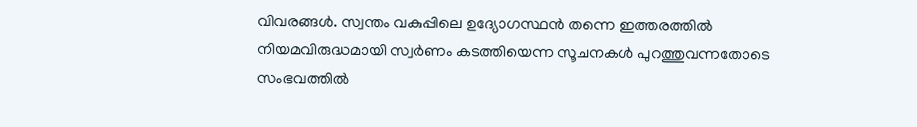വിവരങ്ങൾ. സ്വന്തം വകുപ്പിലെ ഉദ്യോഗസ്ഥൻ തന്നെ ഇത്തരത്തിൽ നിയമവിരുദ്ധമായി സ്വർണം കടത്തിയെന്ന സൂചനകൾ പുറത്തുവന്നതോടെ സംഭവത്തിൽ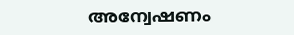അന്വേഷണം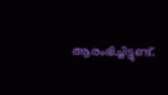ആരംഭിച്ചിട്ടുണ്ട്.